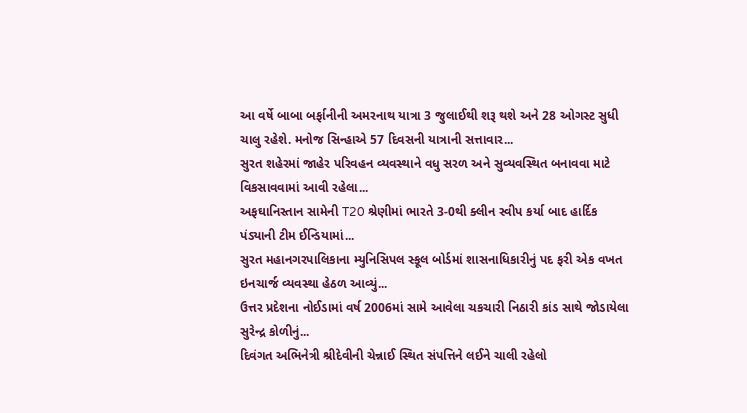આ વર્ષે બાબા બર્ફાનીની અમરનાથ યાત્રા 3 જુલાઈથી શરૂ થશે અને 28 ઓગસ્ટ સુધી ચાલુ રહેશે. મનોજ સિન્હાએ 57 દિવસની યાત્રાની સત્તાવાર...
સુરત શહેરમાં જાહેર પરિવહન વ્યવસ્થાને વધુ સરળ અને સુવ્યવસ્થિત બનાવવા માટે વિકસાવવામાં આવી રહેલા...
અફઘાનિસ્તાન સામેની T20 શ્રેણીમાં ભારતે 3-0થી ક્લીન સ્વીપ કર્યા બાદ હાર્દિક પંડ્યાની ટીમ ઈન્ડિયામાં...
સુરત મહાનગરપાલિકાના મ્યુનિસિપલ સ્કૂલ બોર્ડમાં શાસનાધિકારીનું પદ ફરી એક વખત ઇનચાર્જ વ્યવસ્થા હેઠળ આવ્યું...
ઉત્તર પ્રદેશના નોઈડામાં વર્ષ 2006માં સામે આવેલા ચકચારી નિઠારી કાંડ સાથે જોડાયેલા સુરેન્દ્ર કોળીનું...
દિવંગત અભિનેત્રી શ્રીદેવીની ચેન્નાઈ સ્થિત સંપત્તિને લઈને ચાલી રહેલો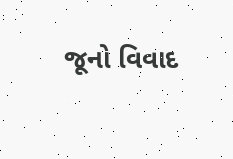જૂનો વિવાદ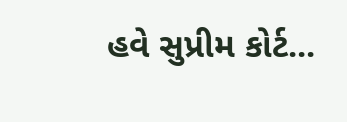હવે સુપ્રીમ કોર્ટ...